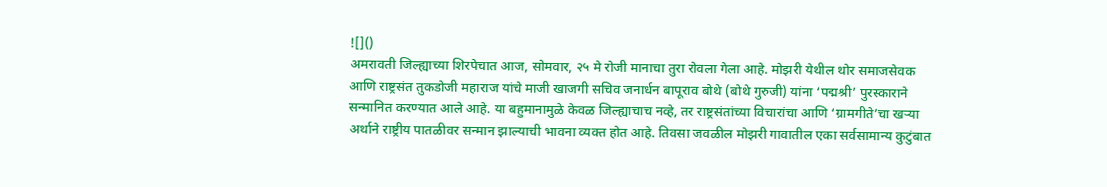![]()
अमरावती जिल्ह्याच्या शिरपेचात आज, सोमवार, २५ मे रोजी मानाचा तुरा रोवला गेला आहे. मोझरी येथील थोर समाजसेवक आणि राष्ट्रसंत तुकडोजी महाराज यांचे माजी खाजगी सचिव जनार्धन बापूराव बोथे (बोथे गुरुजी) यांना ‘पद्मश्री’ पुरस्काराने सन्मानित करण्यात आले आहे. या बहुमानामुळे केवळ जिल्ह्याचाच नव्हे, तर राष्ट्रसंतांच्या विचारांचा आणि ‘ग्रामगीते’चा खऱ्या अर्थाने राष्ट्रीय पातळीवर सन्मान झाल्याची भावना व्यक्त होत आहे. तिवसा जवळील मोझरी गावातील एका सर्वसामान्य कुटुंबात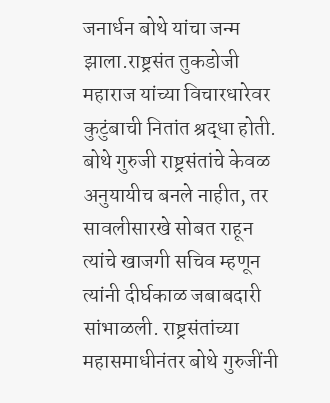जनार्धन बोथे यांचा जन्म झाला.राष्ट्रसंत तुकडोजी महाराज यांच्या विचारधारेवर कुटुंबाची नितांत श्रद्धा होती. बोथे गुरुजी राष्ट्रसंतांचे केवळ अनुयायीच बनले नाहीत, तर सावलीसारखे सोबत राहून त्यांचे खाजगी सचिव म्हणून त्यांनी दीर्घकाळ जबाबदारी सांभाळली. राष्ट्रसंतांच्या महासमाधीनंतर बोथे गुरुजींनी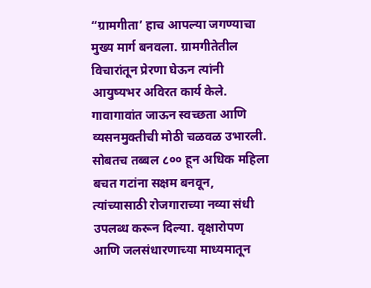“ग्रामगीता’ हाच आपल्या जगण्याचा मुख्य मार्ग बनवला. ग्रामगीतेतील विचारांतून प्रेरणा घेऊन त्यांनी आयुष्यभर अविरत कार्य केले. गावागावांत जाऊन स्वच्छता आणि व्यसनमुक्तीची मोठी चळवळ उभारली. सोबतच तब्बल ८०० हून अधिक महिला बचत गटांना सक्षम बनवून, त्यांच्यासाठी रोजगाराच्या नव्या संधी उपलब्ध करून दिल्या. वृक्षारोपण आणि जलसंधारणाच्या माध्यमातून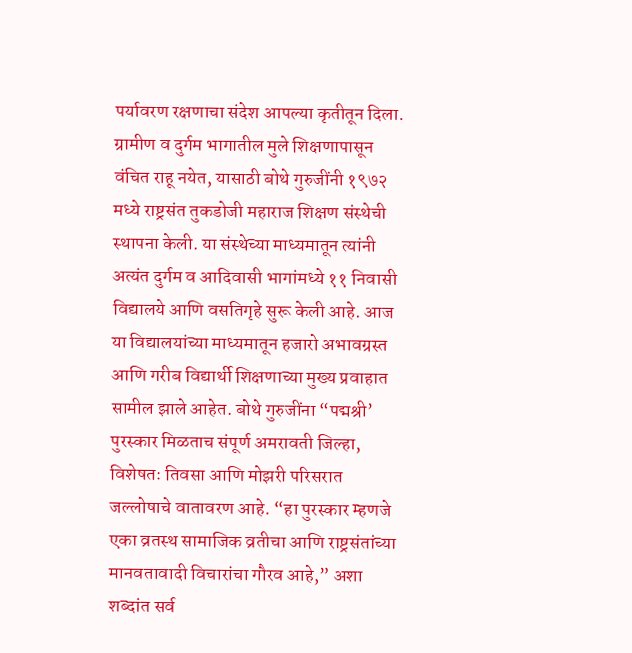पर्यावरण रक्षणाचा संदेश आपल्या कृतीतून दिला. ग्रामीण व दुर्गम भागातील मुले शिक्षणापासून वंचित राहू नयेत, यासाठी बोथे गुरुजींनी १९७२ मध्ये राष्ट्रसंत तुकडोजी महाराज शिक्षण संस्थेची स्थापना केली. या संस्थेच्या माध्यमातून त्यांनी अत्यंत दुर्गम व आदिवासी भागांमध्ये ११ निवासी विद्यालये आणि वसतिगृहे सुरू केली आहे. आज या विद्यालयांच्या माध्यमातून हजारो अभावग्रस्त आणि गरीब विद्यार्थी शिक्षणाच्या मुख्य प्रवाहात सामील झाले आहेत. बोथे गुरुजींना “पद्मश्री’ पुरस्कार मिळताच संपूर्ण अमरावती जिल्हा, विशेषतः तिवसा आणि मोझरी परिसरात जल्लोषाचे वातावरण आहे. “हा पुरस्कार म्हणजे एका व्रतस्थ सामाजिक व्रतीचा आणि राष्ट्रसंतांच्या मानवतावादी विचारांचा गौरव आहे,” अशा शब्दांत सर्व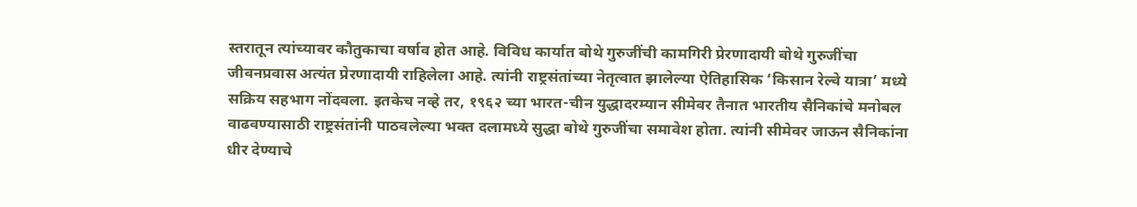स्तरातून त्यांच्यावर कौतुकाचा वर्षाव होत आहे. विविध कार्यात बोथे गुरुजींची कामगिरी प्रेरणादायी बोथे गुरुजींचा जीवनप्रवास अत्यंत प्रेरणादायी राहिलेला आहे. त्यांनी राष्ट्रसंतांच्या नेतृत्वात झालेल्या ऐतिहासिक ‘किसान रेल्वे यात्रा’ मध्ये सक्रिय सहभाग नोंदवला. इतकेच नव्हे तर, १९६२ च्या भारत-चीन युद्धादरम्यान सीमेवर तैनात भारतीय सैनिकांचे मनोबल वाढवण्यासाठी राष्ट्रसंतांनी पाठवलेल्या भक्त दलामध्ये सुद्धा बोथे गुरुजींचा समावेश होता. त्यांनी सीमेवर जाऊन सैनिकांना धीर देण्याचे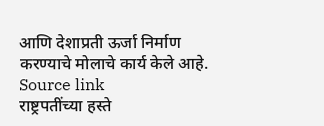आणि देशाप्रती ऊर्जा निर्माण करण्याचे मोलाचे कार्य केले आहे.
Source link
राष्ट्रपतींच्या हस्ते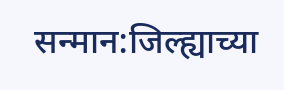सन्मान:जिल्ह्याच्या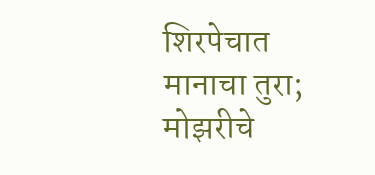शिरपेचात मानाचा तुरा; मोझरीचे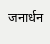जनार्धन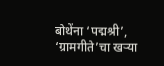बोथेंना ‘पद्मश्री’, ‘ग्रामगीते’चा खऱ्या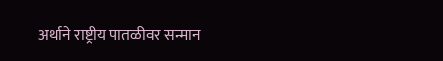अर्थाने राष्ट्रीय पातळीवर सन्मान